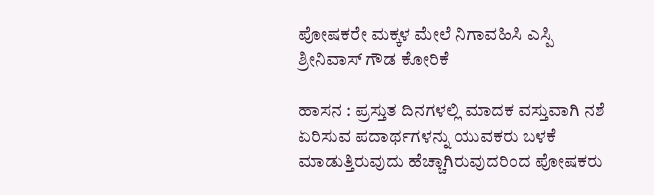ಪೋಷಕರೇ ಮಕ್ಕಳ ಮೇಲೆ ನಿಗಾವಹಿಸಿ ಎಸ್ಪಿ ಶ್ರೀನಿವಾಸ್ ಗೌಡ ಕೋರಿಕೆ

ಹಾಸನ : ಪ್ರಸ್ತುತ ದಿನಗಳಲ್ಲಿ ಮಾದಕ ವಸ್ತುವಾಗಿ ನಶೆ ಏರಿಸುವ ಪದಾರ್ಥಗಳನ್ನು ಯುವಕರು ಬಳಕೆ ಮಾಡುತ್ತಿರುವುದು ಹೆಚ್ಚಾಗಿರುವುದರಿಂದ ಪೋಷಕರು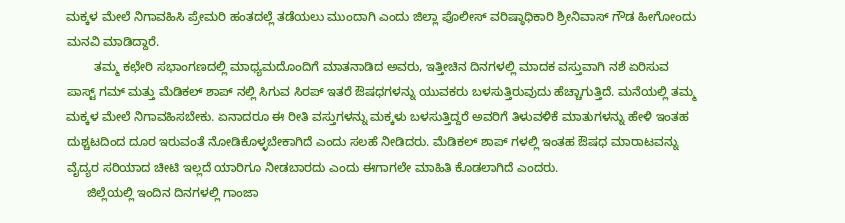ಮಕ್ಕಳ ಮೇಲೆ ನಿಗಾವಹಿಸಿ ಪ್ರೇಮರಿ ಹಂತದಲ್ಲೆ ತಡೆಯಲು ಮುಂದಾಗಿ ಎಂದು ಜಿಲ್ಲಾ ಪೊಲೀಸ್ ವರಿಷ್ಠಾಧಿಕಾರಿ ಶ್ರೀನಿವಾಸ್ ಗೌಡ ಹೀಗೋಂದು ಮನವಿ ಮಾಡಿದ್ದಾರೆ.
        ತಮ್ಮ ಕಛೇರಿ ಸಭಾಂಗಣದಲ್ಲಿ ಮಾಧ್ಯಮದೊಂದಿಗೆ ಮಾತನಾಡಿದ ಅವರು, ಇತ್ತೀಚಿನ ದಿನಗಳಲ್ಲಿ ಮಾದಕ ವಸ್ತುವಾಗಿ ನಶೆ ಏರಿಸುವ ಪಾಸ್ಟ್ ಗಮ್ ಮತ್ತು ಮೆಡಿಕಲ್ ಶಾಪ್ ನಲ್ಲಿ ಸಿಗುವ ಸಿರಪ್ ಇತರೆ ಔಷಧಗಳನ್ನು ಯುವಕರು ಬಳಸುತ್ತಿರುವುದು ಹೆಚ್ಚಾಗುತ್ತಿದೆ. ಮನೆಯಲ್ಲಿ ತಮ್ಮ ಮಕ್ಕಳ ಮೇಲೆ ನಿಗಾವಹಿಸಬೇಕು. ಏನಾದರೂ ಈ ರೀತಿ ವಸ್ತುಗಳನ್ನು ಮಕ್ಕಳು ಬಳಸುತ್ತಿದ್ದರೆ ಅವರಿಗೆ ತಿಳುವಳಿಕೆ ಮಾತುಗಳನ್ನು ಹೇಳಿ ಇಂತಹ ದುಶ್ಚಟದಿಂದ ದೂರ ಇರುವಂತೆ ನೋಡಿಕೊಳ್ಳಬೇಕಾಗಿದೆ ಎಂದು ಸಲಹೆ ನೀಡಿದರು. ಮೆಡಿಕಲ್ ಶಾಪ್ ಗಳಲ್ಲಿ ಇಂತಹ ಔಷಧ ಮಾರಾಟವನ್ನು ವೈದ್ಯರ ಸರಿಯಾದ ಚೀಟಿ ಇಲ್ಲದೆ ಯಾರಿಗೂ ನೀಡಬಾರದು ಎಂದು ಈಗಾಗಲೇ ಮಾಹಿತಿ ಕೊಡಲಾಗಿದೆ ಎಂದರು.
      ಜಿಲ್ಲೆಯಲ್ಲಿ ಇಂದಿನ ದಿನಗಳಲ್ಲಿ ಗಾಂಜಾ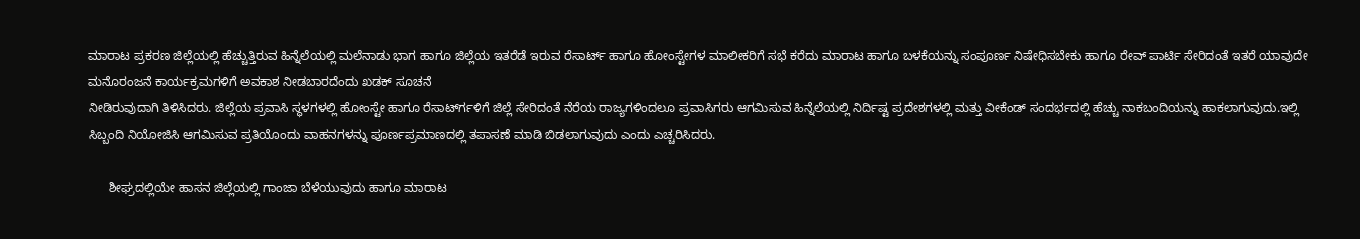ಮಾರಾಟ ಪ್ರಕರಣ ಜಿಲ್ಲೆಯಲ್ಲಿ ಹೆಚ್ಚುತ್ತಿರುವ ಹಿನ್ನೆಲೆಯಲ್ಲಿ ಮಲೆನಾಡು ಭಾಗ ಹಾಗೂ ಜಿಲ್ಲೆಯ ಇತರೆಡೆ ಇರುವ ರೆಸಾರ್ಟ್ ಹಾಗೂ ಹೋಂಸ್ಟೇಗಳ ಮಾಲೀಕರಿಗೆ ಸಭೆ ಕರೆದು ಮಾರಾಟ ಹಾಗೂ ಬಳಕೆಯನ್ನು ಸಂಪೂರ್ಣ ನಿಷೇಧಿಸಬೇಕು ಹಾಗೂ ರೇವ್ ಪಾರ್ಟಿ ಸೇರಿದಂತೆ ಇತರೆ ಯಾವುದೇ ಮನೊರಂಜನೆ ಕಾರ್ಯಕ್ರಮಗಳಿಗೆ ಅವಕಾಶ ನೀಡಬಾರದೆಂದು ಖಡಕ್ ಸೂಚನೆ
ನೀಡಿರುವುದಾಗಿ ತಿಳಿಸಿದರು. ಜಿಲ್ಲೆಯ ಪ್ರವಾಸಿ ಸ್ಥಳಗಳಲ್ಲಿ ಹೋಂಸ್ಟೇ ಹಾಗೂ ರೆಸಾರ್ಟ್‍ಗಳಿಗೆ ಜಿಲ್ಲೆ ಸೇರಿದಂತೆ ನೆರೆಯ ರಾಜ್ಯಗಳಿಂದಲೂ ಪ್ರವಾಸಿಗರು ಆಗಮಿಸುವ ಹಿನ್ನೆಲೆಯಲ್ಲಿ ನಿರ್ದಿಷ್ಟ ಪ್ರದೇಶಗಳಲ್ಲಿ ಮತ್ತು ವೀಕೆಂಡ್ ಸಂದರ್ಭದಲ್ಲಿ ಹೆಚ್ಚು ನಾಕಬಂದಿಯನ್ನು ಹಾಕಲಾಗುವುದು.ಇಲ್ಲಿ ಸಿಬ್ಬಂದಿ ನಿಯೋಜಿಸಿ ಆಗಮಿಸುವ ಪ್ರತಿಯೊಂದು ವಾಹನಗಳನ್ನು ಪೂರ್ಣಪ್ರಮಾಣದಲ್ಲಿ ತಪಾಸಣೆ ಮಾಡಿ ಬಿಡಲಾಗುವುದು ಎಂದು ಎಚ್ಚರಿಸಿದರು.

      ಶೀಘ್ರದಲ್ಲಿಯೇ ಹಾಸನ ಜಿಲ್ಲೆಯಲ್ಲಿ ಗಾಂಜಾ ಬೆಳೆಯುವುದು ಹಾಗೂ ಮಾರಾಟ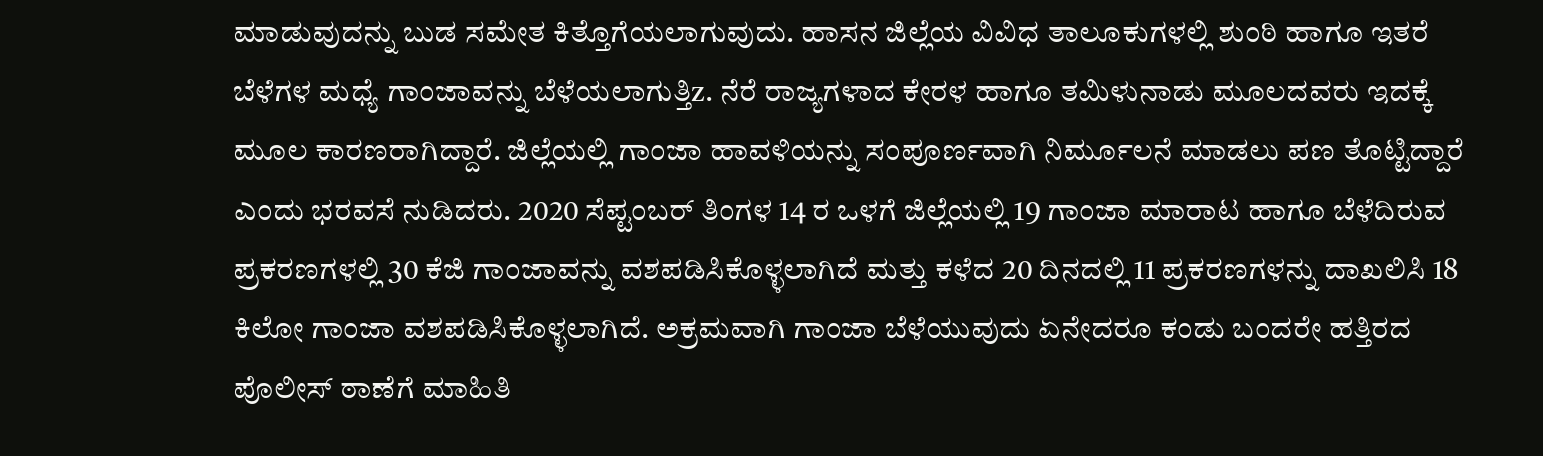ಮಾಡುವುದನ್ನು ಬುಡ ಸಮೇತ ಕಿತ್ತೊಗೆಯಲಾಗುವುದು. ಹಾಸನ ಜಿಲ್ಲೆಯ ವಿವಿಧ ತಾಲೂಕುಗಳಲ್ಲಿ ಶುಂಠಿ ಹಾಗೂ ಇತರೆ ಬೆಳೆಗಳ ಮಧ್ಯೆ ಗಾಂಜಾವನ್ನು ಬೆಳೆಯಲಾಗುತ್ತಿz. ನೆರೆ ರಾಜ್ಯಗಳಾದ ಕೇರಳ ಹಾಗೂ ತಮಿಳುನಾಡು ಮೂಲದವರು ಇದಕ್ಕೆ ಮೂಲ ಕಾರಣರಾಗಿದ್ದಾರೆ. ಜಿಲ್ಲೆಯಲ್ಲಿ ಗಾಂಜಾ ಹಾವಳಿಯನ್ನು ಸಂಪೂರ್ಣವಾಗಿ ನಿರ್ಮೂಲನೆ ಮಾಡಲು ಪಣ ತೊಟ್ಟಿದ್ದಾರೆ ಎಂದು ಭರವಸೆ ನುಡಿದರು. 2020 ಸೆಪ್ಟಂಬರ್ ತಿಂಗಳ 14 ರ ಒಳಗೆ ಜಿಲ್ಲೆಯಲ್ಲಿ 19 ಗಾಂಜಾ ಮಾರಾಟ ಹಾಗೂ ಬೆಳೆದಿರುವ ಪ್ರಕರಣಗಳಲ್ಲಿ 30 ಕೆಜಿ ಗಾಂಜಾವನ್ನು ವಶಪಡಿಸಿಕೊಳ್ಳಲಾಗಿದೆ ಮತ್ತು ಕಳೆದ 20 ದಿನದಲ್ಲಿ 11 ಪ್ರಕರಣಗಳನ್ನು ದಾಖಲಿಸಿ 18 ಕಿಲೋ ಗಾಂಜಾ ವಶಪಡಿಸಿಕೊಳ್ಳಲಾಗಿದೆ. ಅಕ್ರಮವಾಗಿ ಗಾಂಜಾ ಬೆಳೆಯುವುದು ಏನೇದರೂ ಕಂಡು ಬಂದರೇ ಹತ್ತಿರದ ಪೊಲೀಸ್ ಠಾಣೆಗೆ ಮಾಹಿತಿ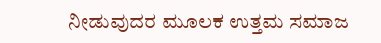ನೀಡುವುದರ ಮೂಲಕ ಉತ್ತಮ ಸಮಾಜ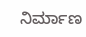ನಿರ್ಮಾಣ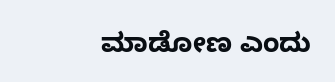ಮಾಡೋಣ ಎಂದು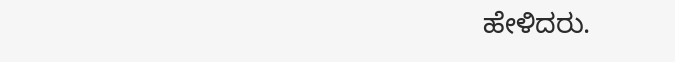ಹೇಳಿದರು.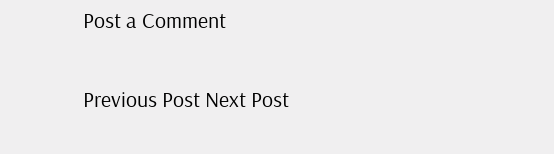Post a Comment

Previous Post Next Post